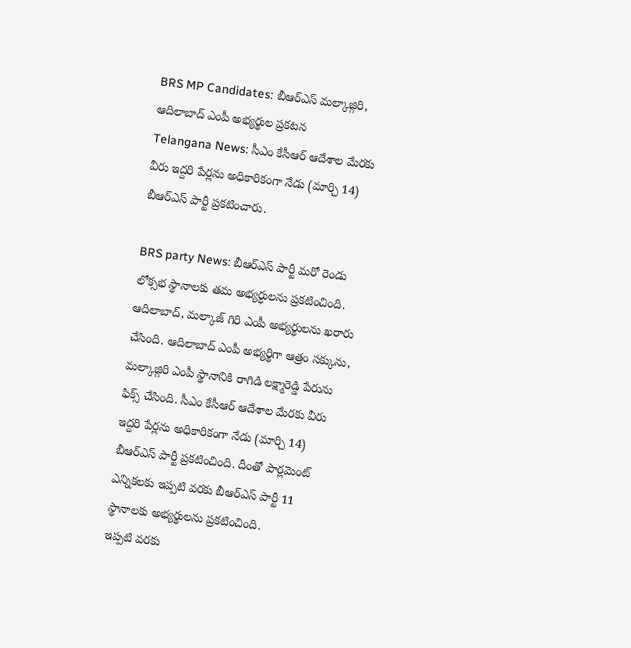BRS MP Candidates: బీఆర్ఎస్ మల్కాజ్గిరి, ఆదిలాబాద్ ఎంపీ అభ్యర్థుల ప్రకటన
Telangana News: సీఎం కేసీఆర్ ఆదేశాల మేరకు వీరు ఇద్దరి పేర్లను అధికారికంగా నేడు (మార్చి 14) బీఆర్ఎస్ పార్టీ ప్రకటించారు.

BRS party News: బీఆర్ఎస్ పార్టీ మరో రెండు లోక్సభ స్థానాలకు తమ అభ్యర్ధులను ప్రకటించింది. ఆదిలాబాద్, మల్కాజ్ గిరి ఎంపీ అభ్యర్థులను ఖరారు చేసింది. ఆదిలాబాద్ ఎంపీ అభ్యర్థిగా ఆత్రం సక్కును, మల్కాజ్గిరి ఎంపీ స్థానానికి రాగిడి లక్ష్మారెడ్డి పేరును ఫిక్స్ చేసింది. సీఎం కేసీఆర్ ఆదేశాల మేరకు వీరు ఇద్దరి పేర్లను అధికారికంగా నేడు (మార్చి 14) బీఆర్ఎస్ పార్టీ ప్రకటించింది. దీంతో పార్లమెంట్ ఎన్నికలకు ఇప్పటి వరకు బీఆర్ఎస్ పార్టీ 11 స్థానాలకు అభ్యర్థులను ప్రకటించింది.
ఇప్పటి వరకు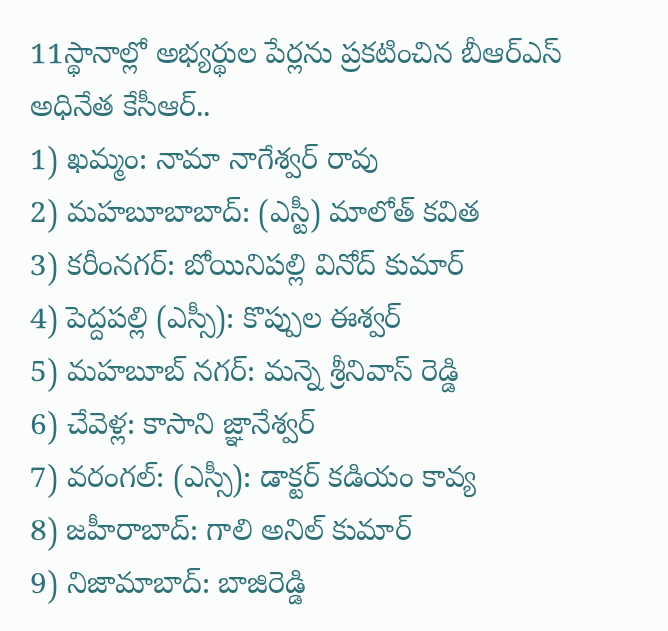11స్థానాల్లో అభ్యర్థుల పేర్లను ప్రకటించిన బీఆర్ఎస్ అధినేత కేసీఆర్..
1) ఖమ్మం: నామా నాగేశ్వర్ రావు
2) మహబూబాబాద్: (ఎస్టీ) మాలోత్ కవిత
3) కరీంనగర్: బోయినిపల్లి వినోద్ కుమార్
4) పెద్దపల్లి (ఎస్సీ): కొప్పుల ఈశ్వర్
5) మహబూబ్ నగర్: మన్నె శ్రీనివాస్ రెడ్డి
6) చేవెళ్ల: కాసాని జ్ఞానేశ్వర్
7) వరంగల్: (ఎస్సీ): డాక్టర్ కడియం కావ్య
8) జహీరాబాద్: గాలి అనిల్ కుమార్
9) నిజామాబాద్: బాజిరెడ్డి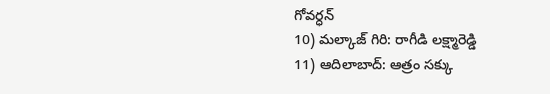గోవర్ధన్
10) మల్కాజ్ గిరి: రాగీడి లక్ష్మారెడ్డి
11) ఆదిలాబాద్: ఆత్రం సక్కు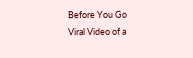Before You Go
Viral Video of a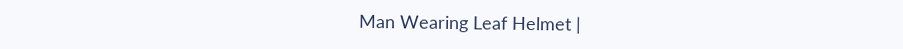Man Wearing Leaf Helmet |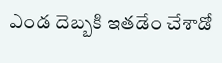ఎండ దెబ్బకి ఇతడేం చేశాడో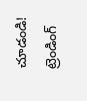చూడండి!
ట్రెండింగ్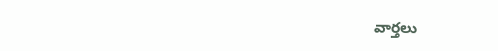వార్తలు